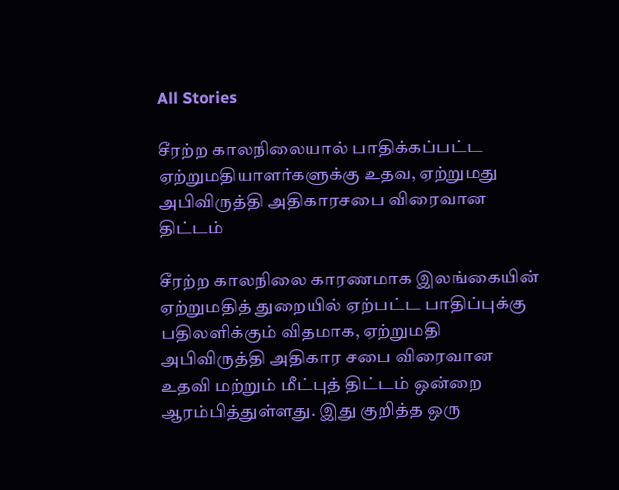All Stories

சீரற்ற காலநிலையால் பாதிக்கப்பட்ட ஏற்றுமதியாளர்களுக்கு உதவ, ஏற்றுமது அபிவிருத்தி அதிகாரசபை விரைவான திட்டம்

சீரற்ற காலநிலை காரணமாக இலங்கையின் ஏற்றுமதித் துறையில் ஏற்பட்ட பாதிப்புக்கு பதிலளிக்கும் விதமாக, ஏற்றுமதி அபிவிருத்தி அதிகார சபை விரைவான உதவி மற்றும் மீட்புத் திட்டம் ஒன்றை ஆரம்பித்துள்ளது. இது குறித்த ஒரு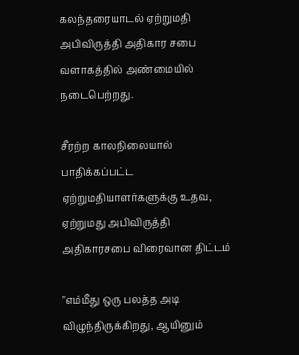கலந்தரையாடல் ஏற்றுமதி அபிவிருத்தி அதிகார சபை வளாகத்தில் அண்மையில் நடைபெற்றது.

சீரற்ற காலநிலையால் பாதிக்கப்பட்ட ஏற்றுமதியாளர்களுக்கு உதவ, ஏற்றுமது அபிவிருத்தி அதிகாரசபை விரைவான திட்டம்

"எம்மீது ஒரு பலத்த அடி விழுந்திருக்கிறது, ஆயினும்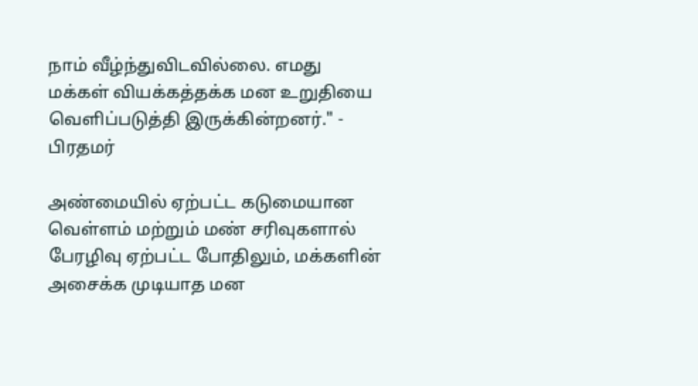நாம் வீழ்ந்துவிடவில்லை. எமது மக்கள் வியக்கத்தக்க மன உறுதியை வெளிப்படுத்தி இருக்கின்றனர்." - பிரதமர்

அண்மையில் ஏற்பட்ட கடுமையான வெள்ளம் மற்றும் மண் சரிவுகளால் பேரழிவு ஏற்பட்ட போதிலும், மக்களின் அசைக்க முடியாத மன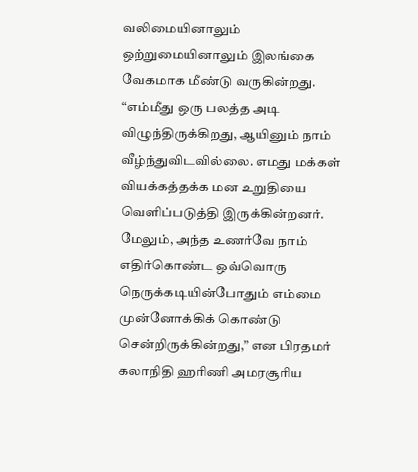வலிமையினாலும் ஒற்றுமையினாலும் இலங்கை வேகமாக மீண்டு வருகின்றது. “எம்மீது ஒரு பலத்த அடி விழுந்திருக்கிறது, ஆயினும் நாம் வீழ்ந்துவிடவில்லை. எமது மக்கள் வியக்கத்தக்க மன உறுதியை வெளிப்படுத்தி இருக்கின்றனர். மேலும், அந்த உணர்வே நாம் எதிர்கொண்ட ஒவ்வொரு நெருக்கடியின்போதும் எம்மை முன்னோக்கிக் கொண்டு சென்றிருக்கின்றது,” என பிரதமர் கலாநிதி ஹரிணி அமரசூரிய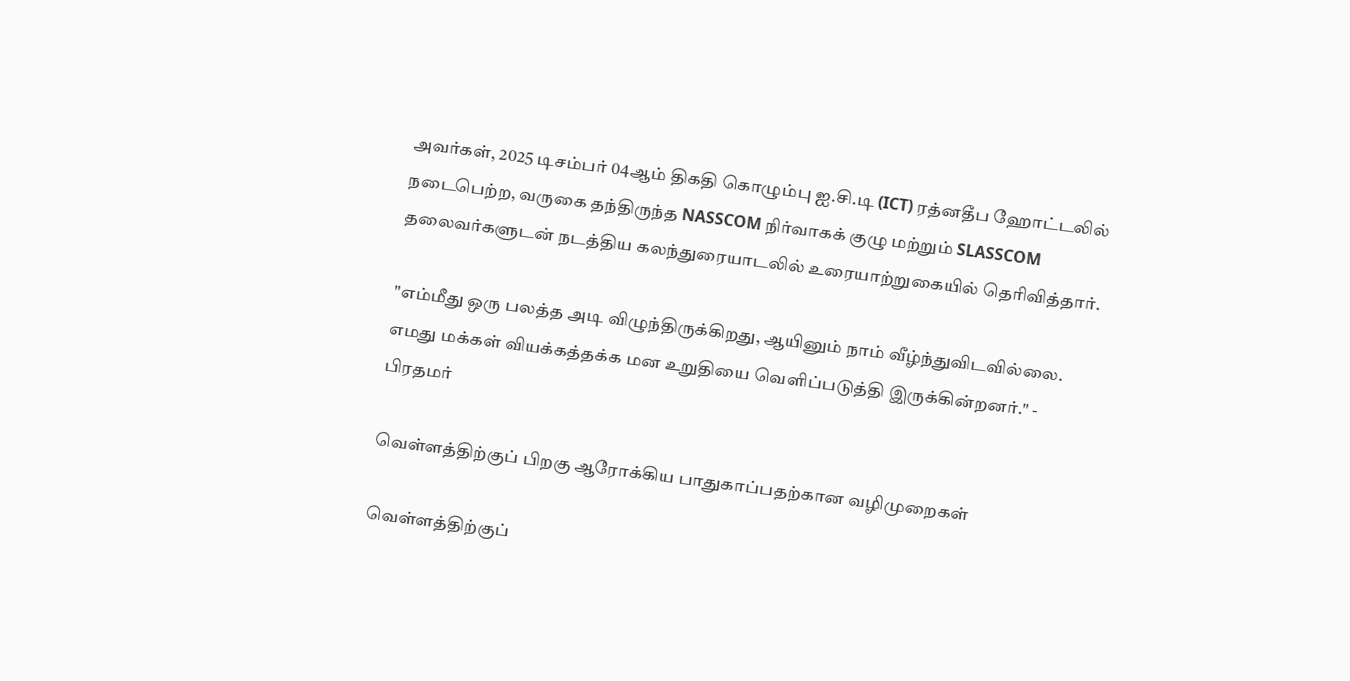அவர்கள், 2025 டிசம்பர் 04ஆம் திகதி கொழும்பு ஐ.சி.டி (ICT) ரத்னதீப ஹோட்டலில் நடைபெற்ற, வருகை தந்திருந்த NASSCOM நிர்வாகக் குழு மற்றும் SLASSCOM தலைவர்களுடன் நடத்திய கலந்துரையாடலில் உரையாற்றுகையில் தெரிவித்தார்.

"எம்மீது ஒரு பலத்த அடி விழுந்திருக்கிறது, ஆயினும் நாம் வீழ்ந்துவிடவில்லை. எமது மக்கள் வியக்கத்தக்க மன உறுதியை வெளிப்படுத்தி இருக்கின்றனர்." -  பிரதமர்

வெள்ளத்திற்குப் பிறகு ஆரோக்கிய பாதுகாப்பதற்கான வழிமுறைகள்

வெள்ளத்திற்குப்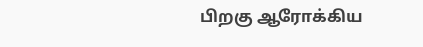பிறகு ஆரோக்கிய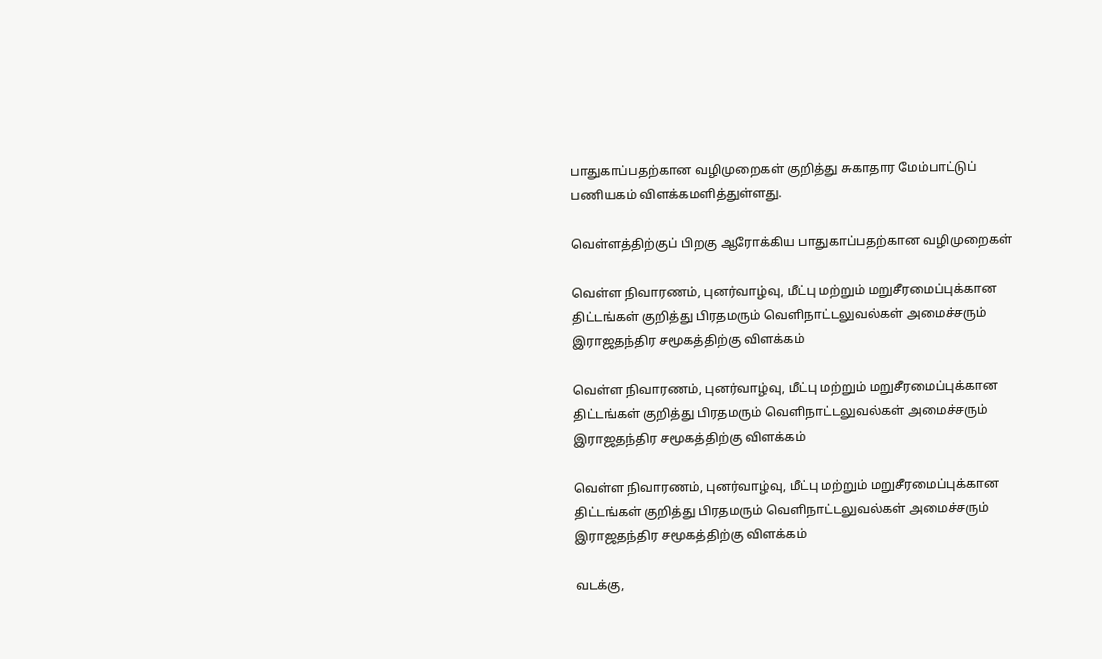பாதுகாப்பதற்கான வழிமுறைகள் குறித்து சுகாதார மேம்பாட்டுப் பணியகம் விளக்கமளித்துள்ளது.

வெள்ளத்திற்குப் பிறகு ஆரோக்கிய பாதுகாப்பதற்கான வழிமுறைகள்

வெள்ள நிவாரணம், புனர்வாழ்வு, மீட்பு மற்றும் மறுசீரமைப்புக்கான திட்டங்கள் குறித்து பிரதமரும் வௌிநாட்டலுவல்கள் அமைச்சரும் இராஜதந்திர சமூகத்திற்கு விளக்கம்

வெள்ள நிவாரணம், புனர்வாழ்வு, மீட்பு மற்றும் மறுசீரமைப்புக்கான திட்டங்கள் குறித்து பிரதமரும் வௌிநாட்டலுவல்கள் அமைச்சரும் இராஜதந்திர சமூகத்திற்கு விளக்கம்

வெள்ள நிவாரணம், புனர்வாழ்வு, மீட்பு மற்றும் மறுசீரமைப்புக்கான திட்டங்கள் குறித்து பிரதமரும் வௌிநாட்டலுவல்கள் அமைச்சரும் இராஜதந்திர சமூகத்திற்கு விளக்கம்

வடக்கு,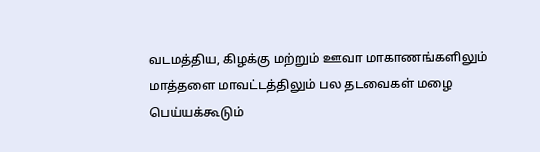வடமத்திய, கிழக்கு மற்றும் ஊவா மாகாணங்களிலும் மாத்தளை மாவட்டத்திலும் பல தடவைகள் மழை பெய்யக்கூடும்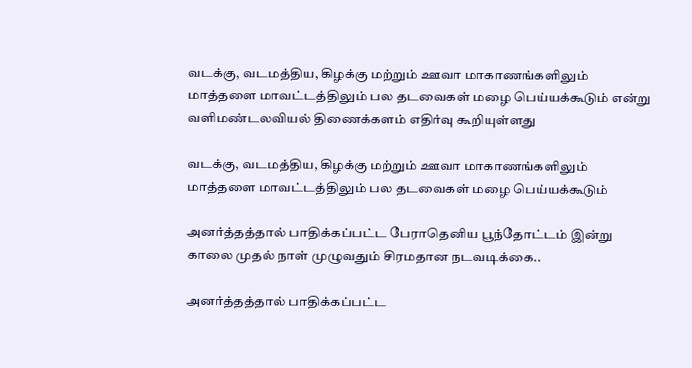வடக்கு, வடமத்திய, கிழக்கு மற்றும் ஊவா மாகாணங்களிலும் மாத்தளை மாவட்டத்திலும் பல தடவைகள் மழை பெய்யக்கூடும் என்று வளிமண்டலவியல் திணைக்களம் எதிர்வு கூறியுள்ளது

வடக்கு, வடமத்திய, கிழக்கு மற்றும் ஊவா மாகாணங்களிலும் மாத்தளை மாவட்டத்திலும் பல தடவைகள் மழை பெய்யக்கூடும்

அனர்த்தத்தால் பாதிக்கப்பட்ட பேராதெனிய பூந்தோட்டம் இன்று காலை முதல் நாள் முழுவதும் சிரமதான நடவடிக்கை..

அனர்த்தத்தால் பாதிக்கப்பட்ட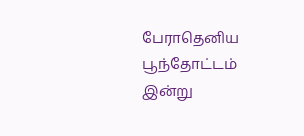பேராதெனிய பூந்தோட்டம் இன்று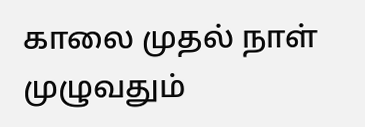காலை முதல் நாள் முழுவதும்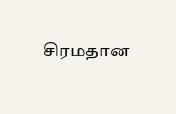சிரமதான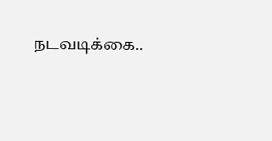நடவடிக்கை..